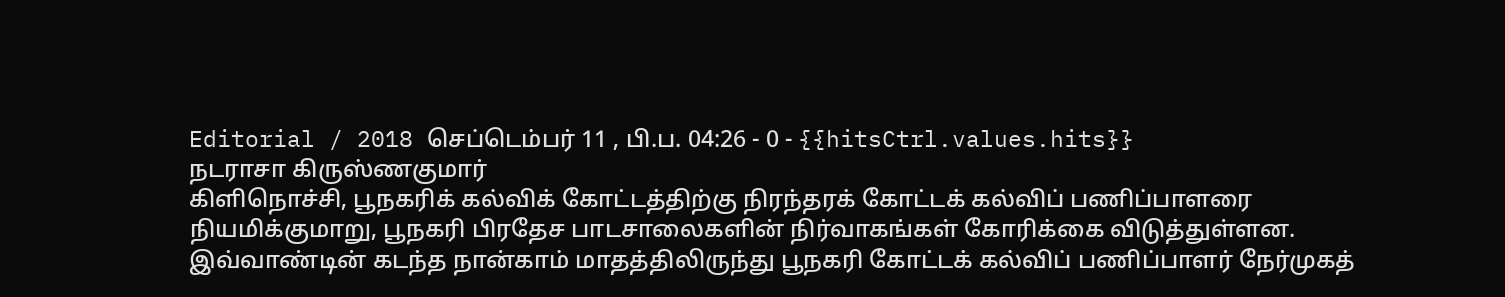Editorial / 2018 செப்டெம்பர் 11 , பி.ப. 04:26 - 0 - {{hitsCtrl.values.hits}}
நடராசா கிருஸ்ணகுமார்
கிளிநொச்சி, பூநகரிக் கல்விக் கோட்டத்திற்கு நிரந்தரக் கோட்டக் கல்விப் பணிப்பாளரை நியமிக்குமாறு, பூநகரி பிரதேச பாடசாலைகளின் நிர்வாகங்கள் கோரிக்கை விடுத்துள்ளன.
இவ்வாண்டின் கடந்த நான்காம் மாதத்திலிருந்து பூநகரி கோட்டக் கல்விப் பணிப்பாளர் நேர்முகத்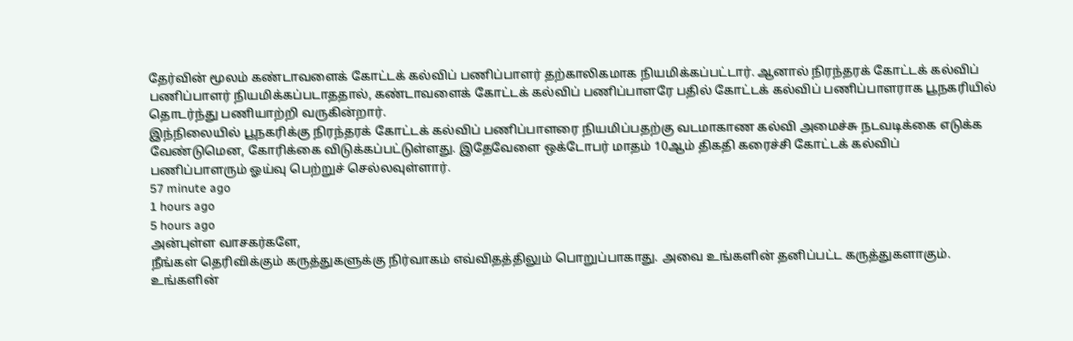தேர்வின் மூலம் கண்டாவளைக் கோட்டக் கல்விப் பணிப்பாளர் தற்காலிகமாக நியமிக்கப்பட்டார். ஆனால் நிரந்தரக் கோட்டக் கல்விப் பணிப்பாளர் நியமிக்கப்படாததால், கண்டாவளைக் கோட்டக் கல்விப் பணிப்பாளரே பதில் கோட்டக் கல்விப் பணிப்பாளராக பூநகரியில் தொடர்ந்து பணியாற்றி வருகின்றார்.
இந்நிலையில் பூநகரிக்கு நிரந்தரக் கோட்டக் கல்விப் பணிப்பாளரை நியமிப்பதற்கு வடமாகாண கல்வி அமைச்சு நடவடிக்கை எடுக்க வேண்டுமென, கோரிக்கை விடுக்கப்பட்டுள்ளது. இதேவேளை ஒக்டோபர் மாதம் 10ஆம் திகதி கரைச்சி கோட்டக் கல்விப் பணிப்பாளரும் ஓய்வு பெற்றுச் செல்லவுள்ளார்.
57 minute ago
1 hours ago
5 hours ago
அன்புள்ள வாசகர்களே,
நீங்கள் தெரிவிக்கும் கருத்துகளுக்கு நிர்வாகம் எவ்விதத்திலும் பொறுப்பாகாது. அவை உங்களின் தனிப்பட்ட கருத்துகளாகும். உங்களின்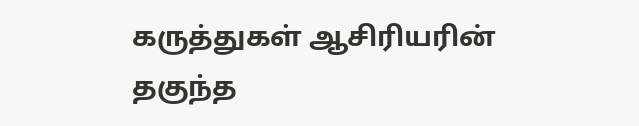கருத்துகள் ஆசிரியரின் தகுந்த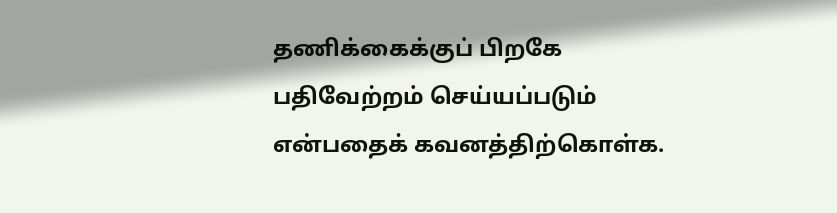தணிக்கைக்குப் பிறகே பதிவேற்றம் செய்யப்படும் என்பதைக் கவனத்திற்கொள்க.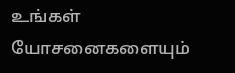உங்கள் யோசனைகளையும்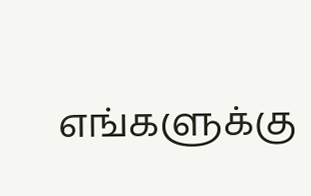எங்களுக்கு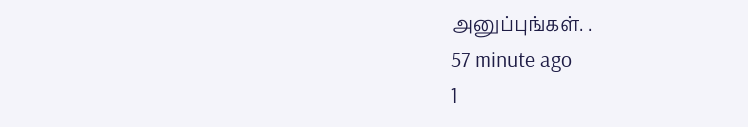அனுப்புங்கள். .
57 minute ago
1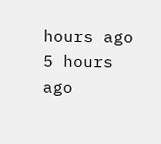hours ago
5 hours ago